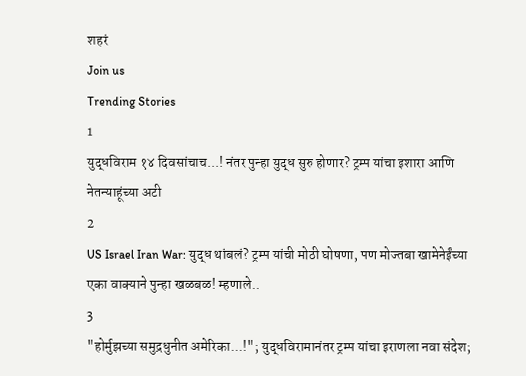शहरं
Join us
Trending Stories
1
युद्धविराम १४ दिवसांचाच...! नंतर पुन्हा युद्ध सुरु होणार? ट्रम्प यांचा इशारा आणि नेतन्याहूंच्या अटी
2
US Israel Iran War: युद्ध थांबलं? ट्रम्प यांची मोठी घोषणा, पण मोज्तबा खामेनेईंच्या एका वाक्याने पुन्हा खळबळ! म्हणाले..
3
"होर्मुझच्या समुद्रधुनीत अमेरिका...!"; युद्धविरामानंतर ट्रम्प यांचा इराणला नवा संदेश;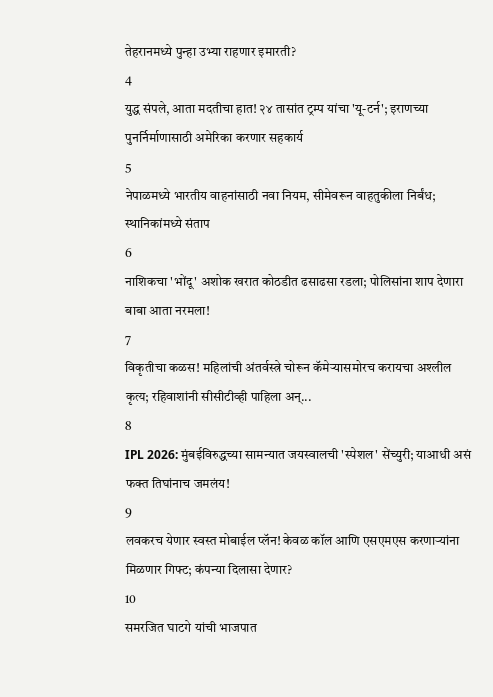तेहरानमध्ये पुन्हा उभ्या राहणार इमारती?
4
युद्ध संपले, आता मदतीचा हात! २४ तासांत ट्रम्प यांचा 'यू-टर्न'; इराणच्या पुनर्निर्माणासाठी अमेरिका करणार सहकार्य
5
नेपाळमध्ये भारतीय वाहनांसाठी नवा नियम, सीमेवरून वाहतुकीला निर्बंध; स्थानिकांमध्ये संताप
6
नाशिकचा 'भोंदू' अशोक खरात कोठडीत ढसाढसा रडला; पोलिसांना शाप देणारा बाबा आता नरमला!
7
विकृतीचा कळस! महिलांची अंतर्वस्त्रे चोरून कॅमेऱ्यासमोरच करायचा अश्लील कृत्य; रहिवाशांनी सीसीटीव्ही पाहिला अन्...
8
IPL 2026: मुंबईविरुद्धच्या सामन्यात जयस्वालची 'स्पेशल' सेंच्युरी; याआधी असं फक्त तिघांनाच जमलंय!
9
लवकरच येणार स्वस्त मोबाईल प्लॅन! केवळ कॉल आणि एसएमएस करणाऱ्यांना मिळणार गिफ्ट; कंपन्या दिलासा देणार?
10
समरजित घाटगे यांची भाजपात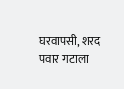घरवापसी, शरद पवार गटाला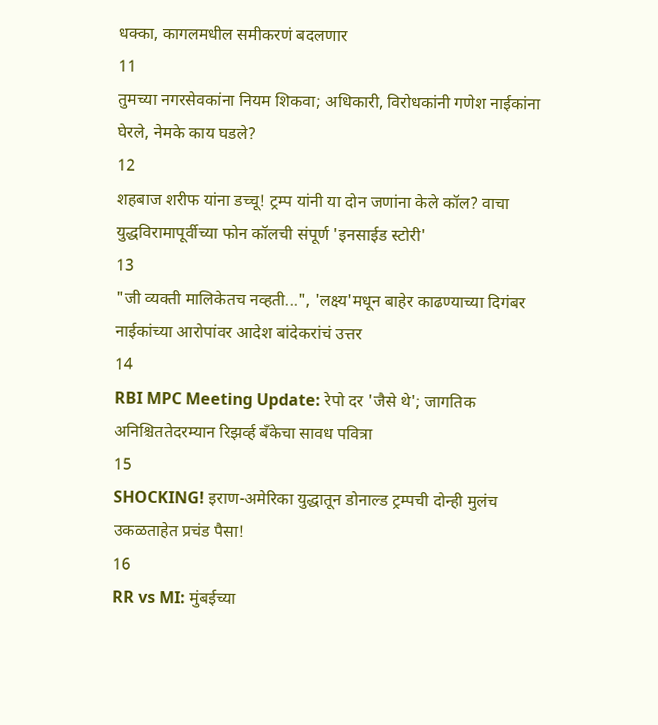धक्का, कागलमधील समीकरणं बदलणार
11
तुमच्या नगरसेवकांना नियम शिकवा; अधिकारी, विरोधकांनी गणेश नाईकांना घेरले, नेमके काय घडले?
12
शहबाज शरीफ यांना डच्चू! ट्रम्प यांनी या दोन जणांना केले कॉल? वाचा युद्धविरामापूर्वीच्या फोन कॉलची संपूर्ण 'इनसाईड स्टोरी'
13
"जी व्यक्ती मालिकेतच नव्हती...", 'लक्ष्य'मधून बाहेर काढण्याच्या दिगंबर नाईकांच्या आरोपांवर आदेश बांदेकरांचं उत्तर
14
RBI MPC Meeting Update: रेपो दर 'जैसे थे'; जागतिक अनिश्चिततेदरम्यान रिझर्व्ह बँकेचा सावध पवित्रा
15
SHOCKING! इराण-अमेरिका युद्धातून डोनाल्ड ट्रम्पची दोन्ही मुलंच उकळताहेत प्रचंड पैसा!
16
RR vs MI: मुंबईच्या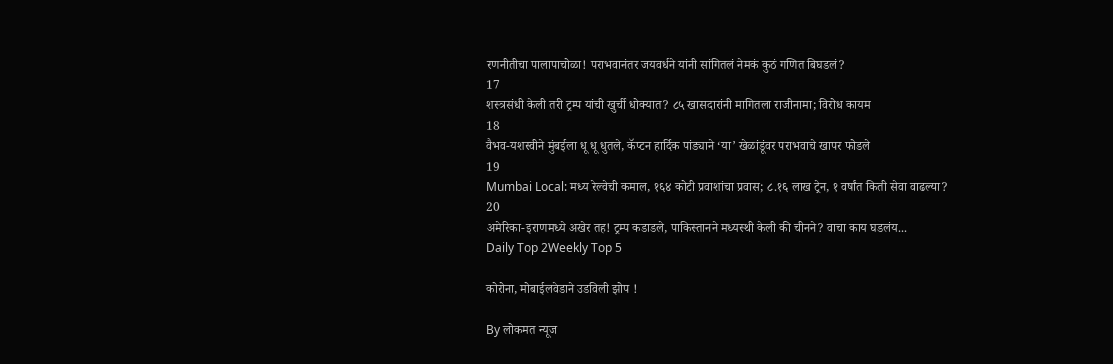रणनीतीचा पालापाचोळा! पराभवानंतर जयवर्धने यांनी सांगितलं नेमकं कुठं गणित बिघडलं?
17
शस्त्रसंधी केली तरी ट्रम्प यांची खुर्ची धोक्यात? ८५ खासदारांनी मागितला राजीनामा; विरोध कायम
18
वैभव-यशस्वीने मुंबईला धू धू धुतले, कॅप्टन हार्दिक पांड्याने ‘या’ खेळांडूंवर पराभवाचे खापर फोडले
19
Mumbai Local: मध्य रेल्वेची कमाल, १६४ कोटी प्रवाशांचा प्रवास; ८.१६ लाख ट्रेन, १ वर्षांत किती सेवा वाढल्या?
20
अमेरिका-इराणमध्ये अखेर तह! ट्रम्प कडाडले, पाकिस्तानने मध्यस्थी केली की चीनने? वाचा काय घडलंय...
Daily Top 2Weekly Top 5

कोरोना, मोबाईलवेडाने उडविली झोप !

By लोकमत न्यूज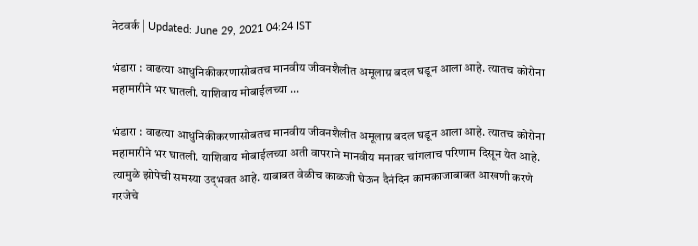नेटवर्क | Updated: June 29, 2021 04:24 IST

भंडारा : वाढत्या आधुनिकीकरणासोबतच मानवीय जीवनशैलीत अमूलाग्र बदल घडून आला आहे. त्यातच कोरोना महामारीने भर घातली. याशिवाय मोबाईलच्या ...

भंडारा : वाढत्या आधुनिकीकरणासोबतच मानवीय जीवनशैलीत अमूलाग्र बदल घडून आला आहे. त्यातच कोरोना महामारीने भर घातली. याशिवाय मोबाईलच्या अती वापराने मानवीय मनावर चांगलाच परिणाम दिसून येत आहे. त्यामुळे झोपेची समस्या उद्‌भवत आहे. याबाबत वेळीच काळजी घेऊन दैनंदिन कामकाजाबाबत आखणी करणे गरजेचे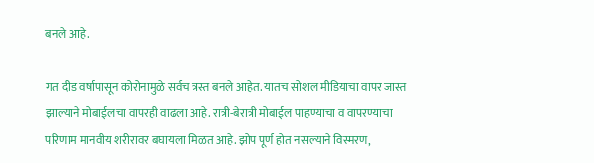बनले आहे.

गत दीड वर्षापासून कोरोनामुळे सर्वच त्रस्त बनले आहेत. यातच सोशल मीडियाचा वापर जास्त झाल्याने मोबाईलचा वापरही वाढला आहे. रात्री-बेरात्री मोबाईल पाहण्याचा व वापरण्याचा परिणाम मानवीय शरीरावर बघायला मिळत आहे. झोप पूर्ण होत नसल्याने विस्मरण,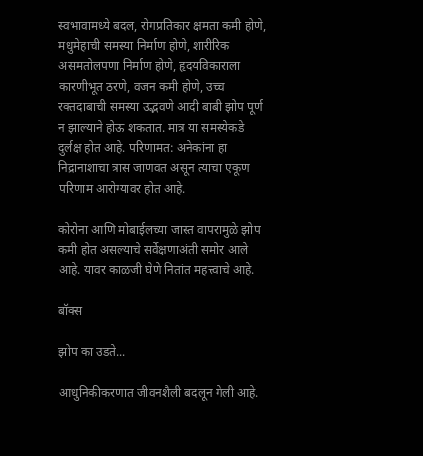स्वभावामध्ये बदल, रोगप्रतिकार क्षमता कमी होणे, मधुमेहाची समस्या निर्माण होणे, शारीरिक असमतोलपणा निर्माण होणे, हृदयविकाराला कारणीभूत ठरणे, वजन कमी होणे, उच्च रक्तदाबाची समस्या उद्भवणे आदी बाबी झोप पूर्ण न झाल्याने होऊ शकतात. मात्र या समस्येकडे दुर्लक्ष होत आहे. परिणामत: अनेकांना हा निद्रानाशाचा त्रास जाणवत असून त्याचा एकूण परिणाम आरोग्यावर होत आहे.

कोरोना आणि मोबाईलच्या जास्त वापरामुळे झोप कमी होत असल्याचे सर्वेक्षणाअंती समोर आले आहे. यावर काळजी घेणे नितांत महत्त्वाचे आहे.

बॉक्स

झोप का उडते...

आधुनिकीकरणात जीवनशैली बदलून गेली आहे.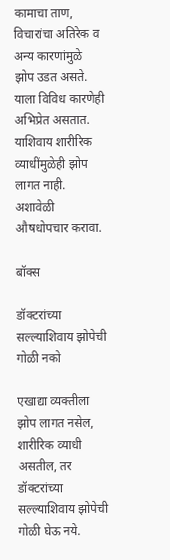कामाचा ताण, विचारांचा अतिरेक व अन्य कारणांमुळे झोप उडत असते. याला विविध कारणेही अभिप्रेत असतात. याशिवाय शारीरिक व्याधींमुळेही झोप लागत नाही. अशावेळी औषधोपचार करावा.

बॉक्स

डॉक्टरांच्या सल्ल्याशिवाय झोपेची गोळी नको

एखाद्या व्यक्तीला झोप लागत नसेल, शारीरिक व्याधी असतील, तर डॉक्टरांच्या सल्ल्याशिवाय झोपेची गोळी घेऊ नये.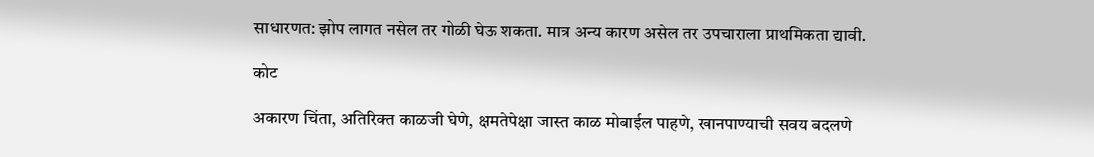साधारणत: झोप लागत नसेल तर गोळी घेऊ शकता. मात्र अन्य कारण असेल तर उपचाराला प्राथमिकता द्यावी.

कोट

अकारण चिंता, अतिरिक्त काळजी घेणे, क्षमतेपेक्षा जास्त काळ मोबाईल पाहणे, खानपाण्याची सवय बदलणे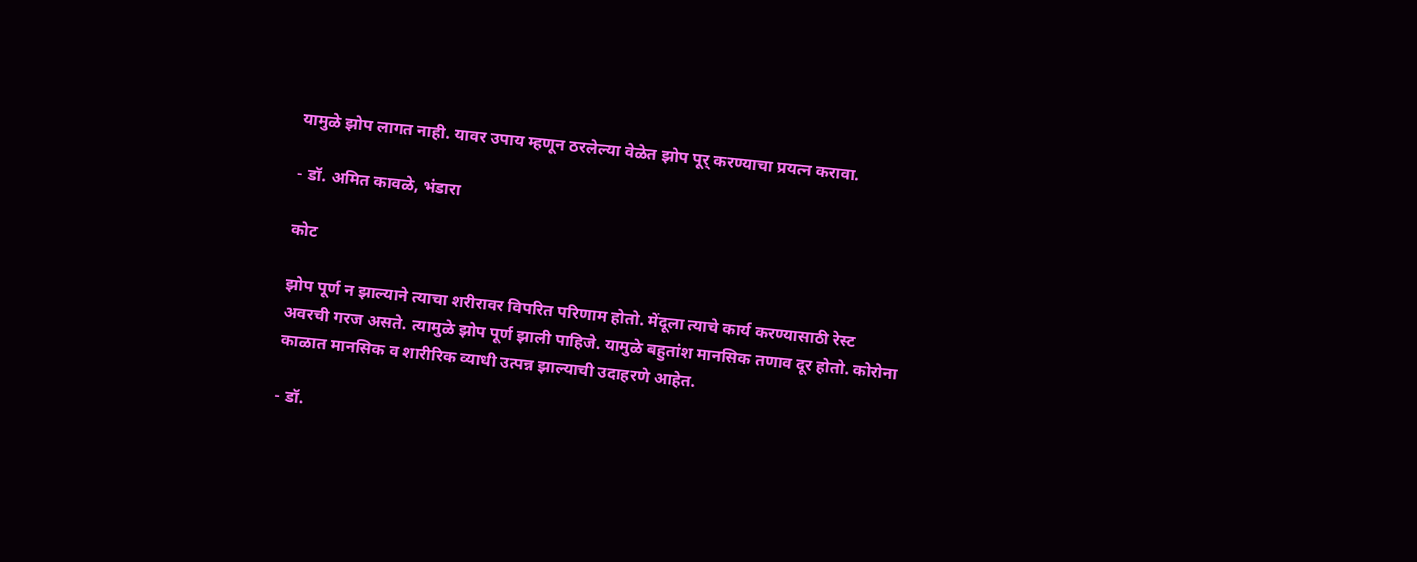यामुळे झोप लागत नाही. यावर उपाय म्हणून ठरलेल्या वेळेत झोप पूर् करण्याचा प्रयत्न करावा.

- डॉ. अमित कावळे, भंडारा

कोट

झोप पूर्ण न झाल्याने त्याचा शरीरावर विपरित परिणाम होतो. मेंदूला त्याचे कार्य करण्यासाठी रेस्ट अवरची गरज असते. त्यामुळे झोप पूर्ण झाली पाहिजे. यामुळे बहुतांश मानसिक तणाव दूर होतो. कोरोना काळात मानसिक व शारीरिक व्याधी उत्पन्न झाल्याची उदाहरणे आहेत.

- डॉ.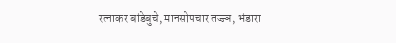रत्नाकर बांडेबुचे, मानसोपचार तज्ज्ञ, भंडारा